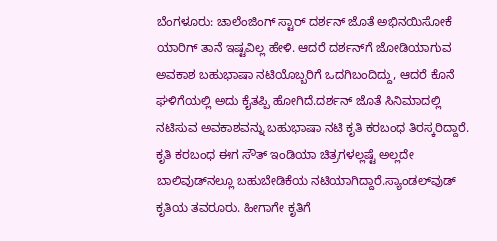ಬೆಂಗಳೂರು: ಚಾಲೆಂಜಿಂಗ್ ಸ್ಟಾರ್ ದರ್ಶನ್ ಜೊತೆ ಅಭಿನಯಿಸೋಕೆ ಯಾರಿಗ್ ತಾನೆ ಇಷ್ಟವಿಲ್ಲ ಹೇಳಿ. ಆದರೆ ದರ್ಶನ್‍ಗೆ ಜೋಡಿಯಾಗುವ ಅವಕಾಶ ಬಹುಭಾಷಾ ನಟಿಯೊಬ್ಬರಿಗೆ ಒದಗಿಬಂದಿದ್ದು, ಆದರೆ ಕೊನೆ ಘಳಿಗೆಯಲ್ಲಿ ಅದು ಕೈತಪ್ಪಿ ಹೋಗಿದೆ.ದರ್ಶನ್ ಜೊತೆ ಸಿನಿಮಾದಲ್ಲಿ ನಟಿಸುವ ಅವಕಾಶವನ್ನು ಬಹುಭಾಷಾ ನಟಿ ಕೃತಿ ಕರಬಂಧ ತಿರಸ್ಕರಿದ್ದಾರೆ. ಕೃತಿ ಕರಬಂಧ ಈಗ ಸೌತ್ ಇಂಡಿಯಾ ಚಿತ್ರಗಳಲ್ಲಷ್ಟೆ ಅಲ್ಲದೇ ಬಾಲಿವುಡ್‍ನಲ್ಲೂ ಬಹುಬೇಡಿಕೆಯ ನಟಿಯಾಗಿದ್ದಾರೆ.ಸ್ಯಾಂಡಲ್‍ವುಡ್ ಕೃತಿಯ ತವರೂರು. ಹೀಗಾಗೇ ಕೃತಿಗೆ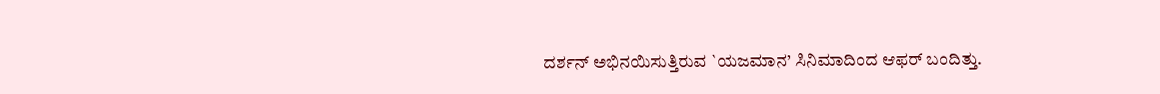ದರ್ಶನ್ ಅಭಿನಯಿಸುತ್ತಿರುವ `ಯಜಮಾನ’ ಸಿನಿಮಾದಿಂದ ಆಫರ್ ಬಂದಿತ್ತು.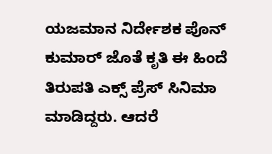ಯಜಮಾನ ನಿರ್ದೇಶಕ ಪೊನ್ ಕುಮಾರ್ ಜೊತೆ ಕೃತಿ ಈ ಹಿಂದೆ ತಿರುಪತಿ ಎಕ್ಸ್ ಪ್ರೆಸ್ ಸಿನಿಮಾ ಮಾಡಿದ್ದರು. ಆದರೆ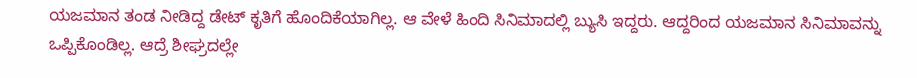ಯಜಮಾನ ತಂಡ ನೀಡಿದ್ದ ಡೇಟ್ ಕೃತಿಗೆ ಹೊಂದಿಕೆಯಾಗಿಲ್ಲ. ಆ ವೇಳೆ ಹಿಂದಿ ಸಿನಿಮಾದಲ್ಲಿ ಬ್ಯುಸಿ ಇದ್ದರು. ಆದ್ದರಿಂದ ಯಜಮಾನ ಸಿನಿಮಾವನ್ನು ಒಪ್ಪಿಕೊಂಡಿಲ್ಲ. ಆದ್ರೆ ಶೀಘ್ರದಲ್ಲೇ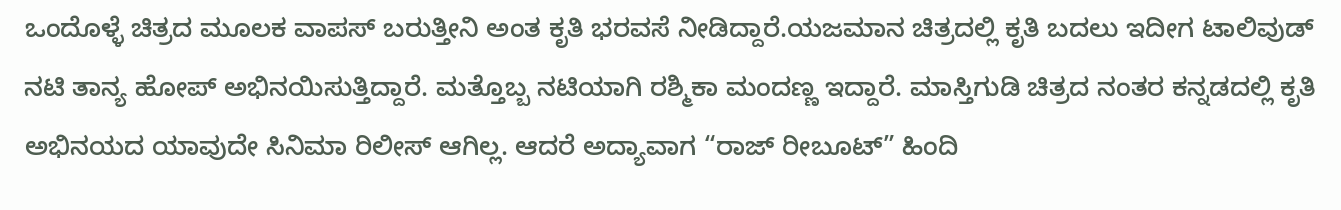ಒಂದೊಳ್ಳೆ ಚಿತ್ರದ ಮೂಲಕ ವಾಪಸ್ ಬರುತ್ತೀನಿ ಅಂತ ಕೃತಿ ಭರವಸೆ ನೀಡಿದ್ದಾರೆ.ಯಜಮಾನ ಚಿತ್ರದಲ್ಲಿ ಕೃತಿ ಬದಲು ಇದೀಗ ಟಾಲಿವುಡ್ ನಟಿ ತಾನ್ಯ ಹೋಪ್ ಅಭಿನಯಿಸುತ್ತಿದ್ದಾರೆ. ಮತ್ತೊಬ್ಬ ನಟಿಯಾಗಿ ರಶ್ಮಿಕಾ ಮಂದಣ್ಣ ಇದ್ದಾರೆ. ಮಾಸ್ತಿಗುಡಿ ಚಿತ್ರದ ನಂತರ ಕನ್ನಡದಲ್ಲಿ ಕೃತಿ ಅಭಿನಯದ ಯಾವುದೇ ಸಿನಿಮಾ ರಿಲೀಸ್ ಆಗಿಲ್ಲ. ಆದರೆ ಅದ್ಯಾವಾಗ “ರಾಜ್ ರೀಬೂಟ್” ಹಿಂದಿ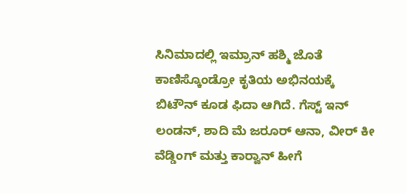ಸಿನಿಮಾದಲ್ಲಿ ಇಮ್ರಾನ್ ಹಶ್ಮಿ ಜೊತೆ ಕಾಣಿಸ್ಕೊಂಡ್ರೋ ಕೃತಿಯ ಅಭಿನಯಕ್ಕೆ ಬಿಟೌನ್ ಕೂಡ ಫಿದಾ ಆಗಿದೆ. ಗೆಸ್ಟ್ ಇನ್ ಲಂಡನ್, ಶಾದಿ ಮೆ ಜರೂರ್ ಆನಾ, ವೀರ್ ಕೀ ವೆಡ್ಡಿಂಗ್ ಮತ್ತು ಕಾರ್‍ವಾನ್ ಹೀಗೆ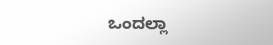ಒಂದಲ್ಲಾ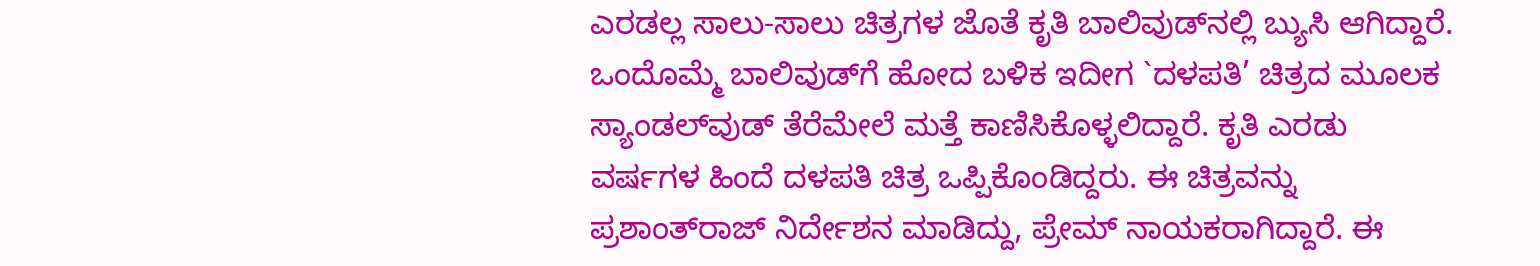ಎರಡಲ್ಲ ಸಾಲು-ಸಾಲು ಚಿತ್ರಗಳ ಜೊತೆ ಕೃತಿ ಬಾಲಿವುಡ್‍ನಲ್ಲಿ ಬ್ಯುಸಿ ಆಗಿದ್ದಾರೆ. ಒಂದೊಮ್ಮೆ ಬಾಲಿವುಡ್‍ಗೆ ಹೋದ ಬಳಿಕ ಇದೀಗ `ದಳಪತಿ’ ಚಿತ್ರದ ಮೂಲಕ ಸ್ಯಾಂಡಲ್‍ವುಡ್ ತೆರೆಮೇಲೆ ಮತ್ತೆ ಕಾಣಿಸಿಕೊಳ್ಳಲಿದ್ದಾರೆ. ಕೃತಿ ಎರಡು ವರ್ಷಗಳ ಹಿಂದೆ ದಳಪತಿ ಚಿತ್ರ ಒಪ್ಪಿಕೊಂಡಿದ್ದರು. ಈ ಚಿತ್ರವನ್ನು ಪ್ರಶಾಂತ್‍ರಾಜ್ ನಿರ್ದೇಶನ ಮಾಡಿದ್ದು, ಪ್ರೇಮ್ ನಾಯಕರಾಗಿದ್ದಾರೆ. ಈ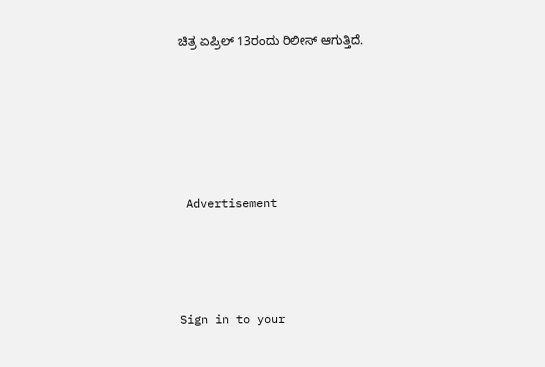ಚಿತ್ರ ಏಪ್ರಿಲ್ 13ರಂದು ರಿಲೀಸ್ ಆಗುತ್ತಿದೆ.






 Advertisement




Sign in to your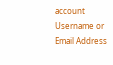account
Username or Email Address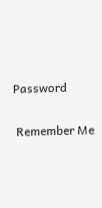Password

 Remember Me